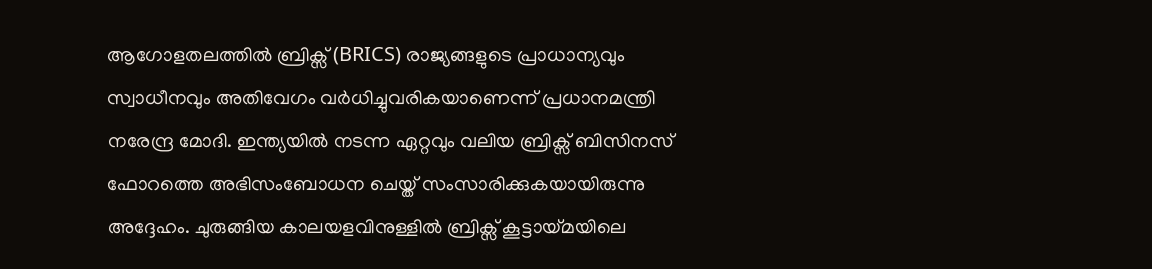ആഗോളതലത്തിൽ ബ്രിക്സ് (BRICS) രാജ്യങ്ങളുടെ പ്രാധാന്യവും സ്വാധീനവും അതിവേഗം വർധിച്ചുവരികയാണെന്ന് പ്രധാനമന്ത്രി നരേന്ദ്ര മോദി. ഇന്ത്യയിൽ നടന്ന ഏറ്റവും വലിയ ബ്രിക്സ് ബിസിനസ് ഫോറത്തെ അഭിസംബോധന ചെയ്ത് സംസാരിക്കുകയായിരുന്നു അദ്ദേഹം. ചുരുങ്ങിയ കാലയളവിനുള്ളിൽ ബ്രിക്സ് കൂട്ടായ്മയിലെ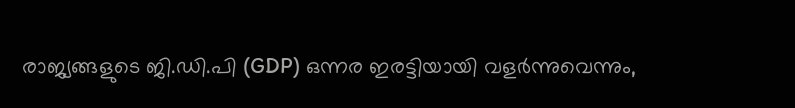രാജ്യങ്ങളുടെ ജി.ഡി.പി (GDP) ഒന്നര ഇരട്ടിയായി വളർന്നുവെന്നും,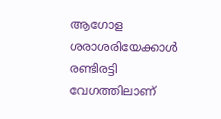ആഗോള ശരാശരിയേക്കാൾ രണ്ടിരട്ടി വേഗത്തിലാണ്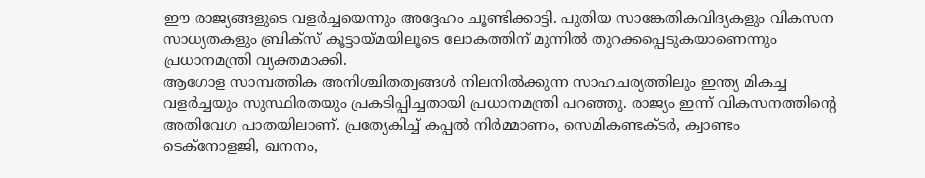ഈ രാജ്യങ്ങളുടെ വളർച്ചയെന്നും അദ്ദേഹം ചൂണ്ടിക്കാട്ടി. പുതിയ സാങ്കേതികവിദ്യകളും വികസന സാധ്യതകളും ബ്രിക്സ് കൂട്ടായ്മയിലൂടെ ലോകത്തിന് മുന്നിൽ തുറക്കപ്പെടുകയാണെന്നും പ്രധാനമന്ത്രി വ്യക്തമാക്കി.
ആഗോള സാമ്പത്തിക അനിശ്ചിതത്വങ്ങൾ നിലനിൽക്കുന്ന സാഹചര്യത്തിലും ഇന്ത്യ മികച്ച വളർച്ചയും സുസ്ഥിരതയും പ്രകടിപ്പിച്ചതായി പ്രധാനമന്ത്രി പറഞ്ഞു. രാജ്യം ഇന്ന് വികസനത്തിന്റെ അതിവേഗ പാതയിലാണ്. പ്രത്യേകിച്ച് കപ്പൽ നിർമ്മാണം, സെമികണ്ടക്ടർ, ക്വാണ്ടം ടെക്നോളജി, ഖനനം,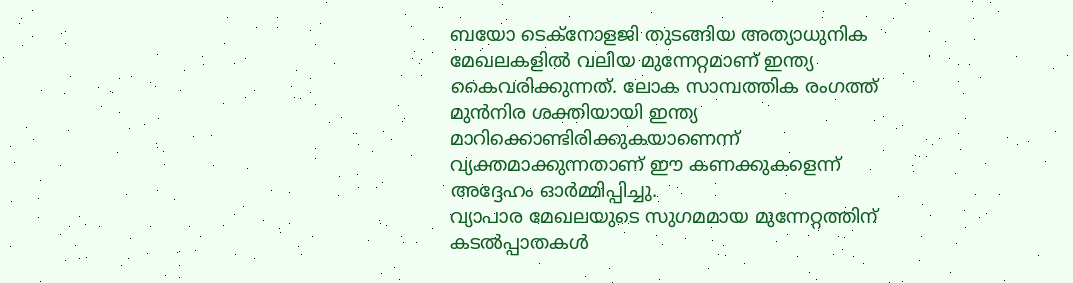ബയോ ടെക്നോളജി തുടങ്ങിയ അത്യാധുനിക മേഖലകളിൽ വലിയ മുന്നേറ്റമാണ് ഇന്ത്യ കൈവരിക്കുന്നത്. ലോക സാമ്പത്തിക രംഗത്ത് മുൻനിര ശക്തിയായി ഇന്ത്യ മാറിക്കൊണ്ടിരിക്കുകയാണെന്ന് വ്യക്തമാക്കുന്നതാണ് ഈ കണക്കുകളെന്ന് അദ്ദേഹം ഓർമ്മിപ്പിച്ചു.
വ്യാപാര മേഖലയുടെ സുഗമമായ മുന്നേറ്റത്തിന് കടൽപ്പാതകൾ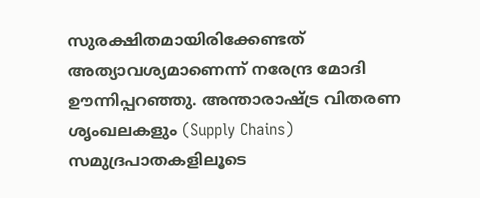സുരക്ഷിതമായിരിക്കേണ്ടത് അത്യാവശ്യമാണെന്ന് നരേന്ദ്ര മോദി ഊന്നിപ്പറഞ്ഞു. അന്താരാഷ്ട്ര വിതരണ ശൃംഖലകളും (Supply Chains) സമുദ്രപാതകളിലൂടെ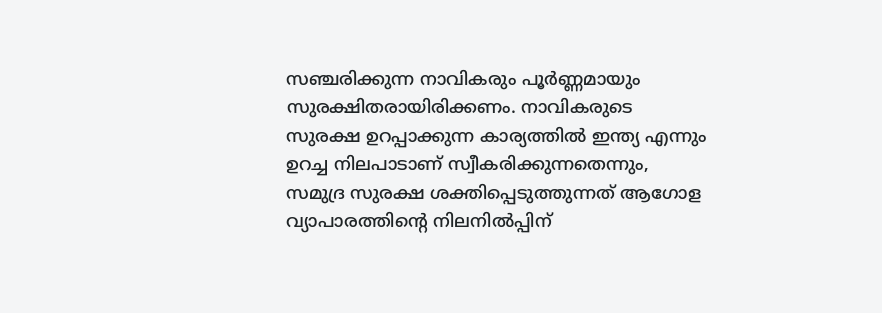സഞ്ചരിക്കുന്ന നാവികരും പൂർണ്ണമായും സുരക്ഷിതരായിരിക്കണം. നാവികരുടെ സുരക്ഷ ഉറപ്പാക്കുന്ന കാര്യത്തിൽ ഇന്ത്യ എന്നും ഉറച്ച നിലപാടാണ് സ്വീകരിക്കുന്നതെന്നും, സമുദ്ര സുരക്ഷ ശക്തിപ്പെടുത്തുന്നത് ആഗോള വ്യാപാരത്തിന്റെ നിലനിൽപ്പിന്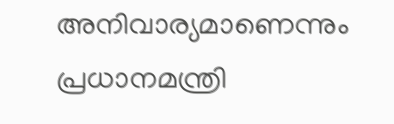അനിവാര്യമാണെന്നും പ്രധാനമന്ത്രി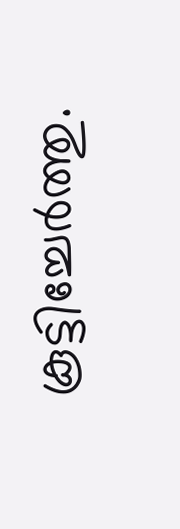കൂട്ടിച്ചേർത്തു.